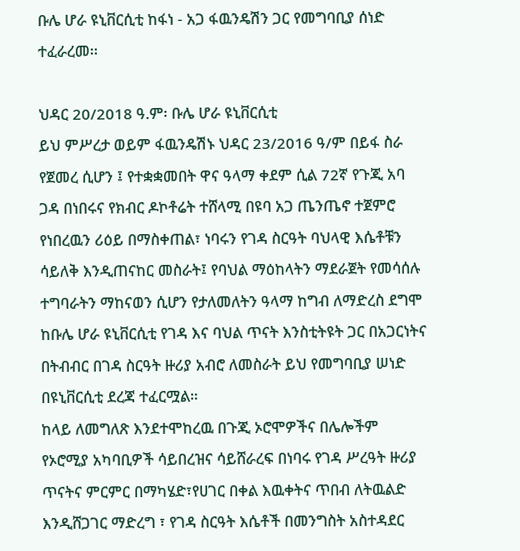ቡሌ ሆራ ዩኒቨርሲቲ ከፋነ - አጋ ፋዉንዴሽን ጋር የመግባቢያ ሰነድ ተፈራረመ፡፡

ህዳር 20/2018 ዓ.ም፡ ቡሌ ሆራ ዩኒቨርሲቲ
ይህ ምሥረታ ወይም ፋዉንዴሽኑ ህዳር 23/2016 ዓ/ም በይፋ ስራ የጀመረ ሲሆን ፤ የተቋቋመበት ዋና ዓላማ ቀደም ሲል 72ኛ የጉጂ አባ ጋዳ በነበሩና የክብር ዶኮቶሬት ተሸላሚ በዩባ አጋ ጤንጤኖ ተጀምሮ የነበረዉን ሪዕይ በማስቀጠል፣ ነባሩን የገዳ ስርዓት ባህላዊ እሴቶቹን ሳይለቅ እንዲጠናከር መስራት፤ የባህል ማዕከላትን ማደራጀት የመሳሰሉ ተግባራትን ማከናወን ሲሆን የታለመለትን ዓላማ ከግብ ለማድረስ ደግሞ ከቡሌ ሆራ ዩኒቨርሲቲ የገዳ እና ባህል ጥናት እንስቲትዩት ጋር በአጋርነትና በትብብር በገዳ ስርዓት ዙሪያ አብሮ ለመስራት ይህ የመግባቢያ ሠነድ በዩኒቨርሲቲ ደረጃ ተፈርሟል።
ከላይ ለመግለጽ እንደተሞከረዉ በጉጂ ኦሮሞዎችና በሌሎችም የኦሮሚያ አካባቢዎች ሳይበረዝና ሳይሸራረፍ በነባሩ የገዳ ሥረዓት ዙሪያ ጥናትና ምርምር በማካሄድ፣የሀገር በቀል እዉቀትና ጥበብ ለትዉልድ እንዲሸጋገር ማድረግ ፣ የገዳ ስርዓት እሴቶች በመንግስት አስተዳደር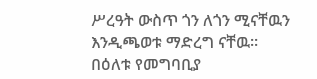ሥረዓት ውስጥ ጎን ለጎን ሚናቸዉን እንዲጫወቱ ማድረግ ናቸዉ፡፡
በዕለቱ የመግባቢያ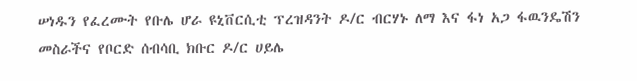ሠነዱን የፈረሙት የቡሌ ሆራ ዩኒቨርሲቲ ፕረዝዳንት ዶ/ር ብርሃኑ ለማ እና ፋነ አጋ ፋዉንዴሽን መስራችና የቦርድ ሰብሳቢ ክቡር ዶ/ር ሀይሌ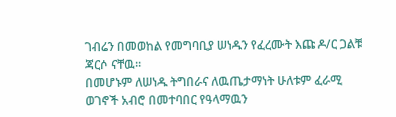ገብሬን በመወከል የመግባቢያ ሠነዱን የፈረሙት እጩ ዶ/ር ጋልቹ ጃርሶ ናቸዉ፡፡
በመሆኑም ለሠነዱ ትግበራና ለዉጤታማነት ሁለቱም ፈራሚ ወገኖች አብሮ በመተባበር የዓላማዉን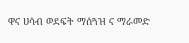ዋና ሀሳብ ወደፍት ማሰጓዝ ና ማራመድ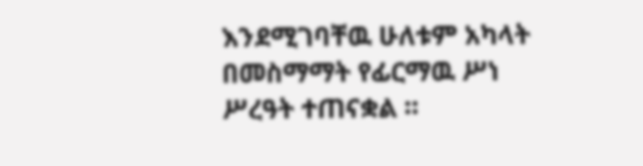እንደሚገባቸዉ ሁለቱም አካላት በመስማማት የፊርማዉ ሥነ ሥረዓት ተጠናቋል ።